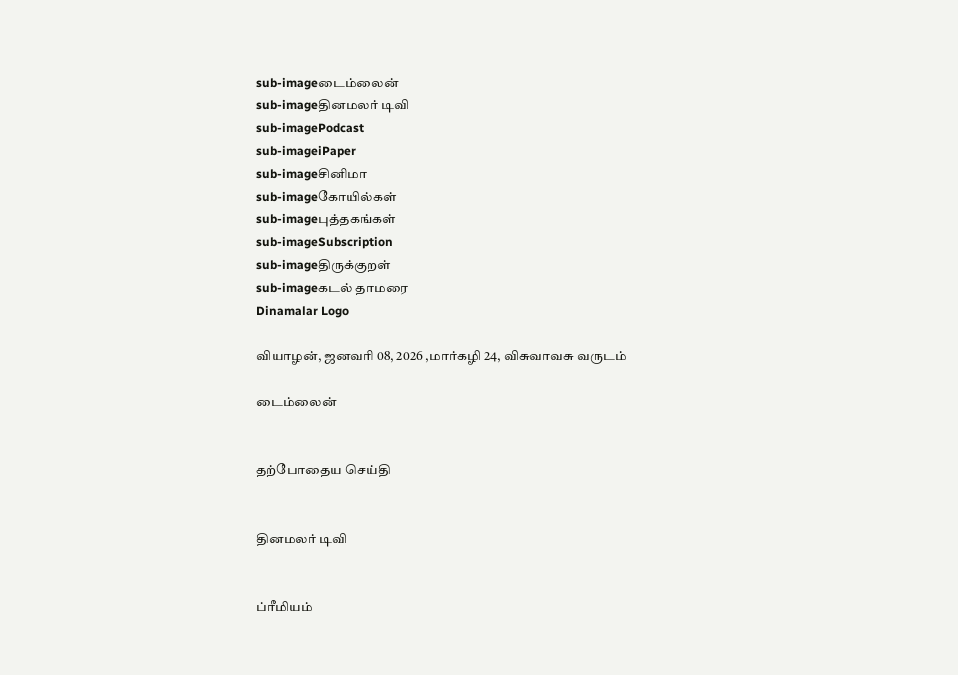sub-imageடைம்லைன்
sub-imageதினமலர் டிவி
sub-imagePodcast
sub-imageiPaper
sub-imageசினிமா
sub-imageகோயில்கள்
sub-imageபுத்தகங்கள்
sub-imageSubscription
sub-imageதிருக்குறள்
sub-imageகடல் தாமரை
Dinamalar Logo

வியாழன், ஜனவரி 08, 2026 ,மார்கழி 24, விசுவாவசு வருடம்

டைம்லைன்


தற்போதைய செய்தி


தினமலர் டிவி


ப்ரீமியம்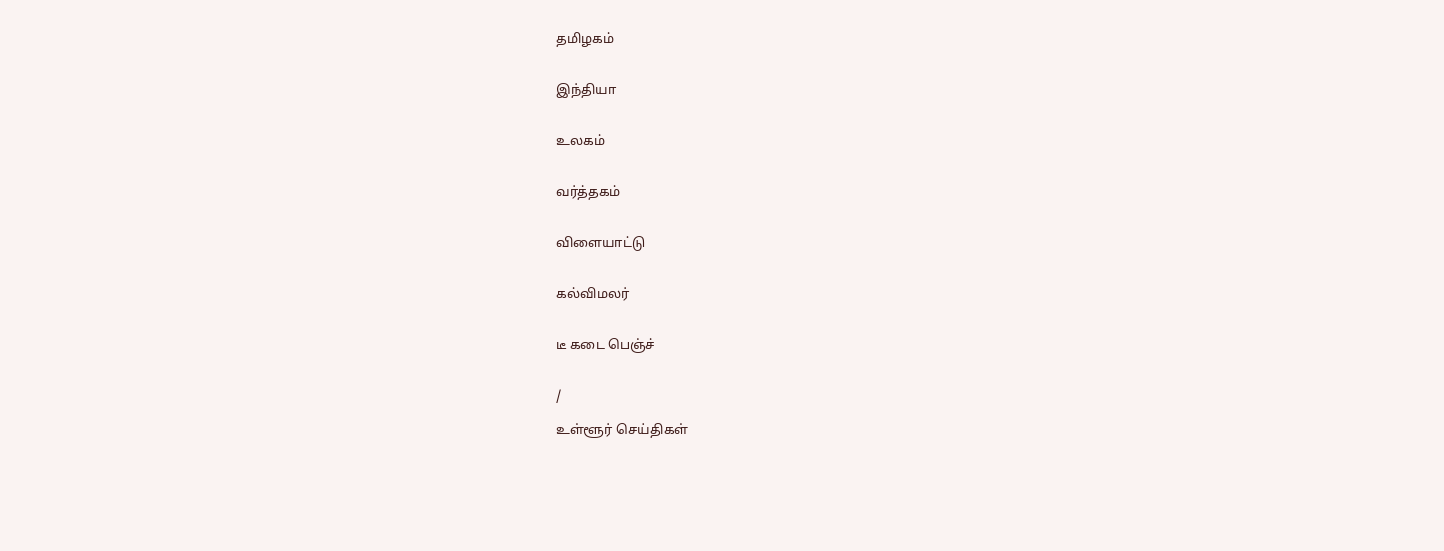தமிழகம்


இந்தியா


உலகம்


வர்த்தகம்


விளையாட்டு


கல்விமலர்


டீ கடை பெஞ்ச்


/

உள்ளூர் செய்திகள்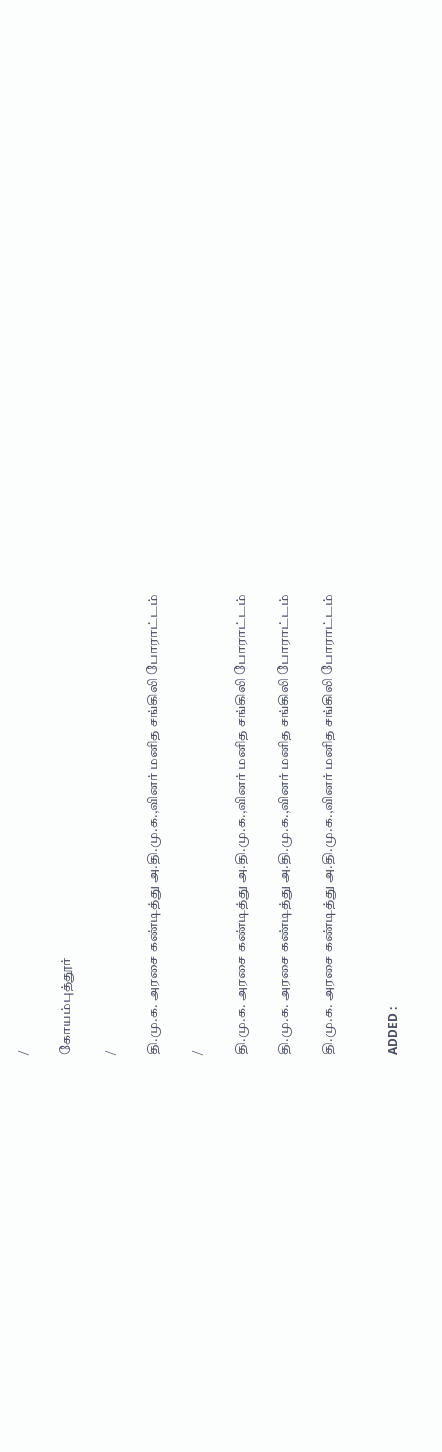/

கோயம்புத்தூர்

/

தி.மு.க. அரசை கண்டித்து அ.தி.மு.க.,வினர் மனித சங்கிலி போராட்டம்

/

தி.மு.க. அரசை கண்டித்து அ.தி.மு.க.,வினர் மனித சங்கிலி போராட்டம்

தி.மு.க. அரசை கண்டித்து அ.தி.மு.க.,வினர் மனித சங்கிலி போராட்டம்

தி.மு.க. அரசை கண்டித்து அ.தி.மு.க.,வினர் மனித சங்கிலி போராட்டம்


ADDED :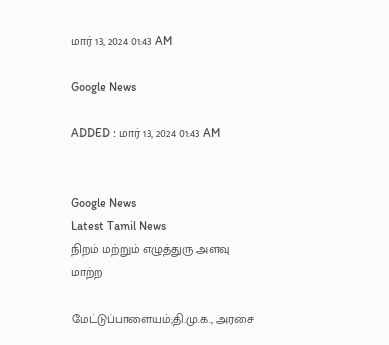மார் 13, 2024 01:43 AM

Google News

ADDED : மார் 13, 2024 01:43 AM


Google News
Latest Tamil News
நிறம் மற்றும் எழுத்துரு அளவு மாற்ற

மேட்டுப்பாளையம்;தி.மு.க., அரசை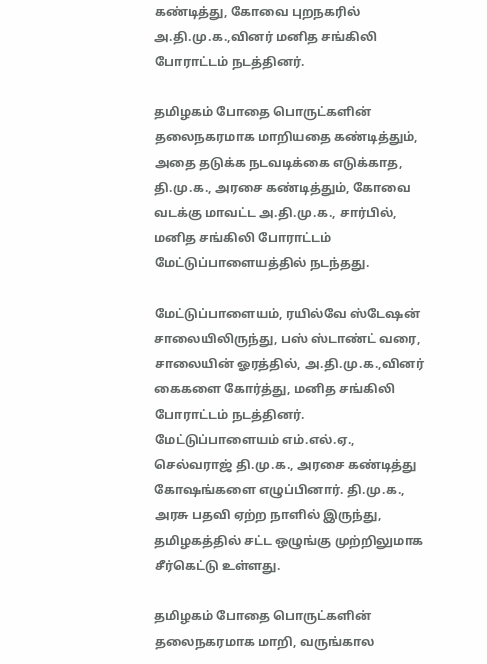கண்டித்து, கோவை புறநகரில் அ.தி.மு.க.,வினர் மனித சங்கிலி போராட்டம் நடத்தினர்.

தமிழகம் போதை பொருட்களின் தலைநகரமாக மாறியதை கண்டித்தும், அதை தடுக்க நடவடிக்கை எடுக்காத, தி.மு.க., அரசை கண்டித்தும், கோவை வடக்கு மாவட்ட அ.தி.மு.க., சார்பில், மனித சங்கிலி போராட்டம் மேட்டுப்பாளையத்தில் நடந்தது.

மேட்டுப்பாளையம், ரயில்வே ஸ்டேஷன் சாலையிலிருந்து, பஸ் ஸ்டாண்ட் வரை, சாலையின் ஓரத்தில், அ.தி.மு.க.,வினர் கைகளை கோர்த்து, மனித சங்கிலி போராட்டம் நடத்தினர். மேட்டுப்பாளையம் எம்.எல்.ஏ., செல்வராஜ் தி.மு.க., அரசை கண்டித்து கோஷங்களை எழுப்பினார். தி.மு.க., அரசு பதவி ஏற்ற நாளில் இருந்து, தமிழகத்தில் சட்ட ஒழுங்கு முற்றிலுமாக சீர்கெட்டு உள்ளது.

தமிழகம் போதை பொருட்களின் தலைநகரமாக மாறி, வருங்கால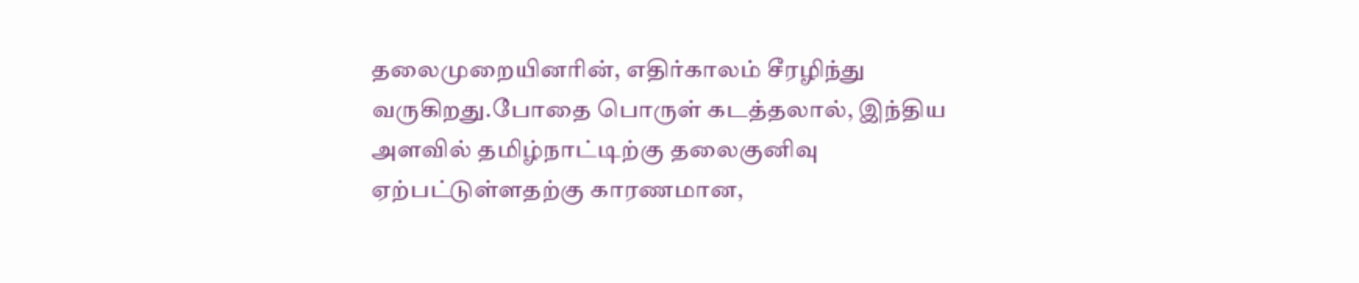தலைமுறையினரின், எதிர்காலம் சீரழிந்து வருகிறது.போதை பொருள் கடத்தலால், இந்திய அளவில் தமிழ்நாட்டிற்கு தலைகுனிவு ஏற்பட்டுள்ளதற்கு காரணமான,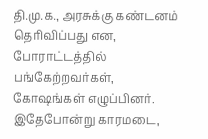தி.மு.க., அரசுக்கு கண்டனம் தெரிவிப்பது என, போராட்டத்தில் பங்கேற்றவர்கள், கோஷங்கள் எழுப்பினர். இதேபோன்று காரமடை,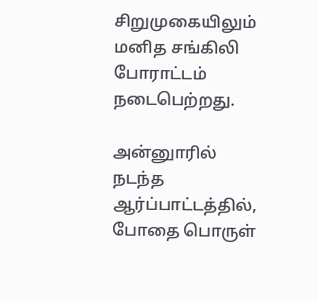சிறுமுகையிலும் மனித சங்கிலி போராட்டம் நடைபெற்றது.

அன்னுாரில் நடந்த ஆர்ப்பாட்டத்தில், போதை பொருள்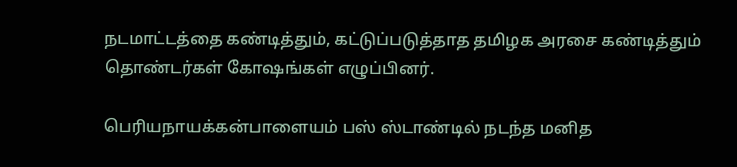நடமாட்டத்தை கண்டித்தும், கட்டுப்படுத்தாத தமிழக அரசை கண்டித்தும் தொண்டர்கள் கோஷங்கள் எழுப்பினர்.

பெரியநாயக்கன்பாளையம் பஸ் ஸ்டாண்டில் நடந்த மனித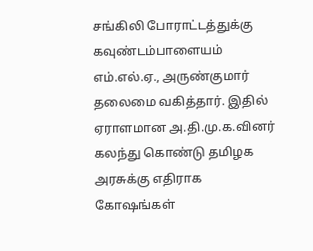சங்கிலி போராட்டத்துக்கு கவுண்டம்பாளையம் எம்.எல்.ஏ., அருண்குமார் தலைமை வகித்தார். இதில் ஏராளமான அ.தி.மு.க.வினர் கலந்து கொண்டு தமிழக அரசுக்கு எதிராக கோஷங்கள்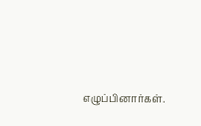எழுப்பினார்கள்.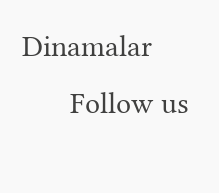Dinamalar
      Follow us